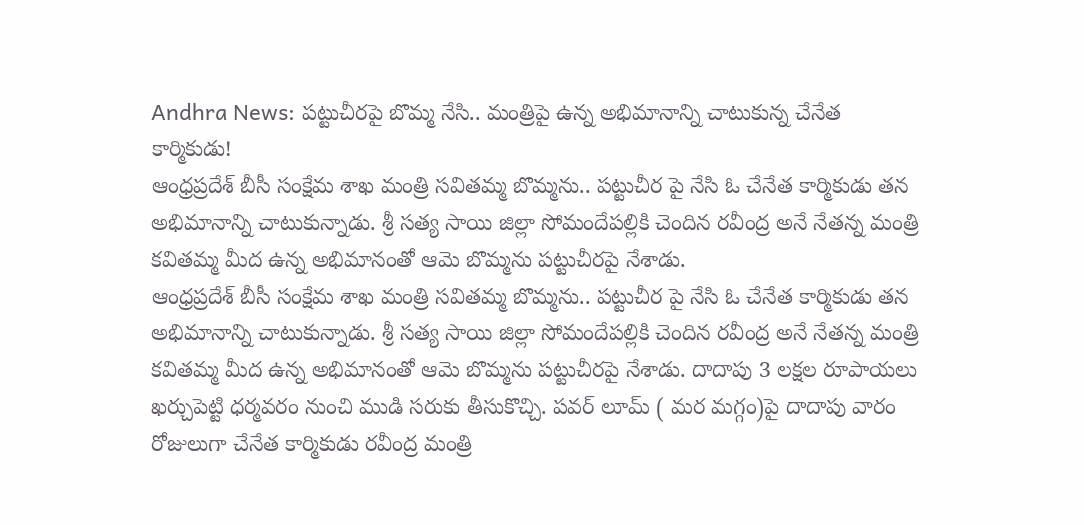Andhra News: పట్టుచీరపై బొమ్మ నేసి.. మంత్రిపై ఉన్న అభిమానాన్ని చాటుకున్న చేనేత కార్మికుడు!
ఆంధ్రప్రదేశ్ బీసీ సంక్షేమ శాఖ మంత్రి సవితమ్మ బొమ్మను.. పట్టుచీర పై నేసి ఓ చేనేత కార్మికుడు తన అభిమానాన్ని చాటుకున్నాడు. శ్రీ సత్య సాయి జిల్లా సోమందేపల్లికి చెందిన రవీంద్ర అనే నేతన్న మంత్రి కవితమ్మ మీద ఉన్న అభిమానంతో ఆమె బొమ్మను పట్టుచీరపై నేశాడు.
ఆంధ్రప్రదేశ్ బీసీ సంక్షేమ శాఖ మంత్రి సవితమ్మ బొమ్మను.. పట్టుచీర పై నేసి ఓ చేనేత కార్మికుడు తన అభిమానాన్ని చాటుకున్నాడు. శ్రీ సత్య సాయి జిల్లా సోమందేపల్లికి చెందిన రవీంద్ర అనే నేతన్న మంత్రి కవితమ్మ మీద ఉన్న అభిమానంతో ఆమె బొమ్మను పట్టుచీరపై నేశాడు. దాదాపు 3 లక్షల రూపాయలు ఖర్చుపెట్టి ధర్మవరం నుంచి ముడి సరుకు తీసుకొచ్చి. పవర్ లూమ్ ( మర మగ్గం)పై దాదాపు వారం రోజులుగా చేనేత కార్మికుడు రవీంద్ర మంత్రి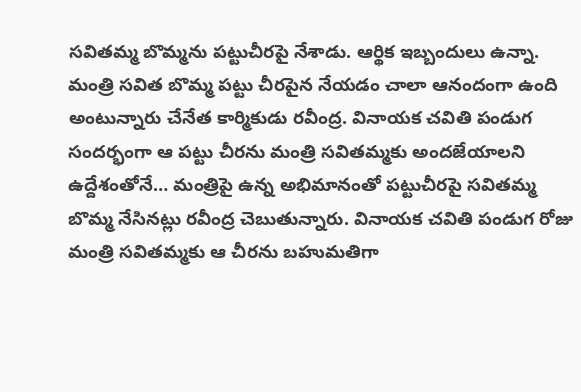సవితమ్మ బొమ్మను పట్టుచీరపై నేశాడు. ఆర్థిక ఇబ్బందులు ఉన్నా. మంత్రి సవిత బొమ్మ పట్టు చీరపైన నేయడం చాలా ఆనందంగా ఉంది అంటున్నారు చేనేత కార్మికుడు రవీంద్ర. వినాయక చవితి పండుగ సందర్భంగా ఆ పట్టు చీరను మంత్రి సవితమ్మకు అందజేయాలని ఉద్దేశంతోనే… మంత్రిపై ఉన్న అభిమానంతో పట్టుచీరపై సవితమ్మ బొమ్మ నేసినట్లు రవీంద్ర చెబుతున్నారు. వినాయక చవితి పండుగ రోజు మంత్రి సవితమ్మకు ఆ చీరను బహుమతిగా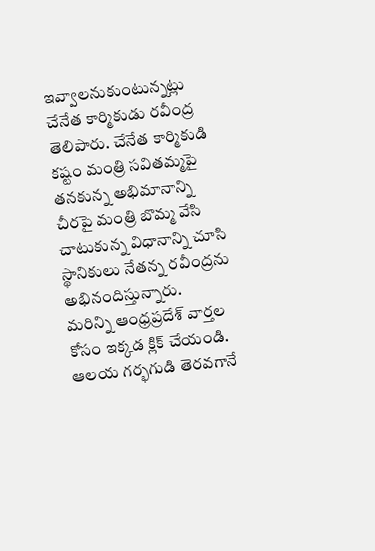ఇవ్వాలనుకుంటున్నట్లు చేనేత కార్మికుడు రవీంద్ర తెలిపారు. చేనేత కార్మికుడి కష్టం మంత్రి సవితమ్మపై తనకున్న అభిమానాన్ని చీరపై మంత్రి బొమ్మ వేసి చాటుకున్న విధానాన్ని చూసి స్థానికులు నేతన్న రవీంద్రను అభినందిస్తున్నారు.
మరిన్ని ఆంధ్రప్రదేశ్ వార్తల కోసం ఇక్కడ క్లిక్ చేయండి.
ఆలయ గర్భగుడి తెరవగానే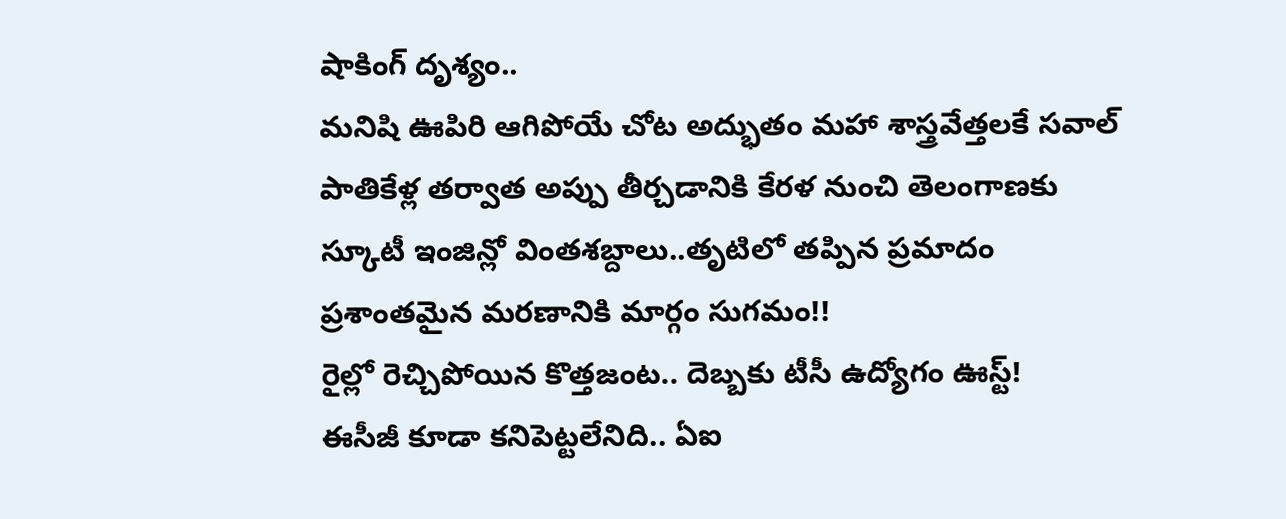షాకింగ్ దృశ్యం..
మనిషి ఊపిరి ఆగిపోయే చోట అద్భుతం మహా శాస్త్రవేత్తలకే సవాల్
పాతికేళ్ల తర్వాత అప్పు తీర్చడానికి కేరళ నుంచి తెలంగాణకు
స్కూటీ ఇంజిన్లో వింతశబ్దాలు..తృటిలో తప్పిన ప్రమాదం
ప్రశాంతమైన మరణానికి మార్గం సుగమం!!
రైల్లో రెచ్చిపోయిన కొత్తజంట.. దెబ్బకు టీసీ ఉద్యోగం ఊస్ట్!
ఈసీజీ కూడా కనిపెట్టలేనిది.. ఏఐ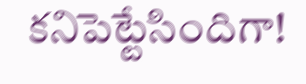కనిపెట్టేసిందిగా!